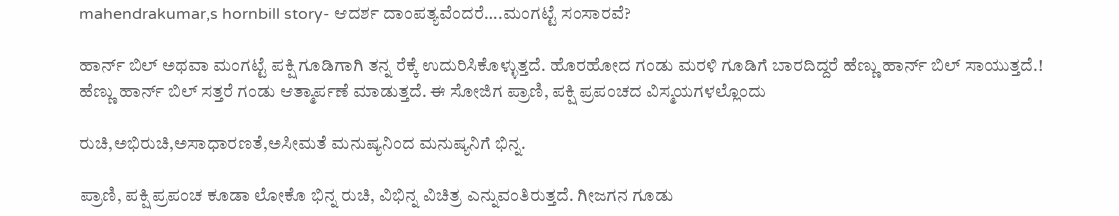mahendrakumar,s hornbill story- ಆದರ್ಶ ದಾಂಪತ್ಯವೆಂದರೆ….ಮಂಗಟ್ಟೆ ಸಂಸಾರವೆ?

ಹಾರ್ನ್ ಬಿಲ್ ಅಥವಾ ಮಂಗಟ್ಟೆ ಪಕ್ಷಿ ಗೂಡಿಗಾಗಿ ತನ್ನ ರೆಕ್ಕೆ ಉದುರಿಸಿಕೊಳ್ಳುತ್ತದೆ. ಹೊರಹೋದ ಗಂಡು ಮರಳಿ ಗೂಡಿಗೆ ಬಾರದಿದ್ದರೆ ಹೆಣ್ಣು ಹಾರ್ನ್ ಬಿಲ್ ಸಾಯುತ್ತದೆ.! ಹೆಣ್ಣು ಹಾರ್ನ್ ಬಿಲ್ ಸತ್ತರೆ ಗಂಡು ಆತ್ಮಾರ್ಪಣೆ ಮಾಡುತ್ತದೆ. ಈ ಸೋಜಿಗ ಪ್ರಾಣಿ, ಪಕ್ಷಿ ಪ್ರಪಂಚದ ವಿಸ್ಮಯಗಳಲ್ಲೊಂದು

ರುಚಿ,ಅಭಿರುಚಿ,ಅಸಾಧಾರಣತೆ,ಅಸೀಮತೆ ಮನುಷ್ಯನಿಂದ ಮನುಷ್ಯನಿಗೆ ಭಿನ್ನ.

ಪ್ರಾಣಿ, ಪಕ್ಷಿ ಪ್ರಪಂಚ ಕೂಡಾ ಲೋಕೊ ಭಿನ್ನ ರುಚಿ, ವಿಭಿನ್ನ ವಿಚಿತ್ರ ಎನ್ನುವಂತಿರುತ್ತದೆ. ಗೀಜಗನ ಗೂಡು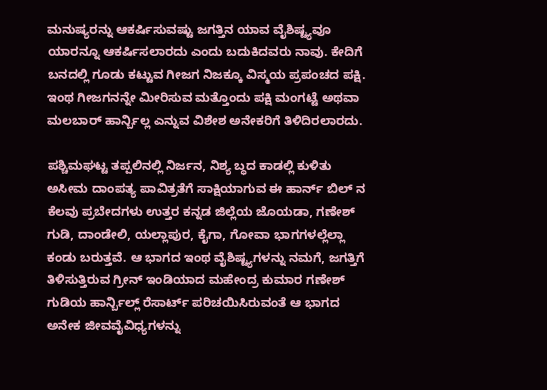ಮನುಷ್ಯರನ್ನು ಆಕರ್ಷಿಸುವಷ್ಟು ಜಗತ್ತಿನ ಯಾವ ವೈಶಿಷ್ಟ್ಯವೂ ಯಾರನ್ನೂ ಆಕರ್ಷಿಸಲಾರದು ಎಂದು ಬದುಕಿದವರು ನಾವು. ಕೇದಿಗೆ ಬನದಲ್ಲಿ ಗೂಡು ಕಟ್ಟುವ ಗೀಜಗ ನಿಜಕ್ಕೂ ವಿಸ್ಮಯ ಪ್ರಪಂಚದ ಪಕ್ಷಿ. ಇಂಥ ಗೀಜಗನನ್ನೇ ಮೀರಿಸುವ ಮತ್ತೊಂದು ಪಕ್ಷಿ ಮಂಗಟ್ಟೆ ಅಥವಾ ಮಲಬಾರ್ ಹಾರ್ನ್ಬಿಲ್ಲ ಎನ್ನುವ ವಿಶೇಶ ಅನೇಕರಿಗೆ ತಿಳಿದಿರಲಾರದು.

ಪಶ್ಚಿಮಘಟ್ಟ ತಪ್ಪಲಿನಲ್ಲಿ ನಿರ್ಜನ, ನಿಶ್ಯ ಬ್ಧದ ಕಾಡಲ್ಲಿ ಕುಳಿತು ಅಸೀಮ ದಾಂಪತ್ಯ ಪಾವಿತ್ರತೆಗೆ ಸಾಕ್ಷಿಯಾಗುವ ಈ ಹಾರ್ನ್ ಬಿಲ್ ನ ಕೆಲವು ಪ್ರಬೇದಗಳು ಉತ್ತರ ಕನ್ನಡ ಜಿಲ್ಲೆಯ ಜೊಯಡಾ, ಗಣೇಶ್ ಗುಡಿ, ದಾಂಡೇಲಿ, ಯಲ್ಲಾಪುರ, ಕೈಗಾ, ಗೋವಾ ಭಾಗಗಳಲ್ಲೆಲ್ಲಾ ಕಂಡು ಬರುತ್ತವೆ. ಆ ಭಾಗದ ಇಂಥ ವೈಶಿಷ್ಟ್ಯಗಳನ್ನು ನಮಗೆ, ಜಗತ್ತಿಗೆ ತಿಳಿಸುತ್ತಿರುವ ಗ್ರೀನ್ ಇಂಡಿಯಾದ ಮಹೇಂದ್ರ ಕುಮಾರ ಗಣೇಶ್ ಗುಡಿಯ ಹಾರ್ನ್ಬಿಲ್ಲ್ ರೆಸಾರ್ಟ್ ಪರಿಚಯಿಸಿರುವಂತೆ ಆ ಭಾಗದ ಅನೇಕ ಜೀವವೈವಿಧ್ಯಗಳನ್ನು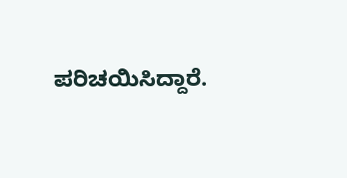ಪರಿಚಯಿಸಿದ್ದಾರೆ.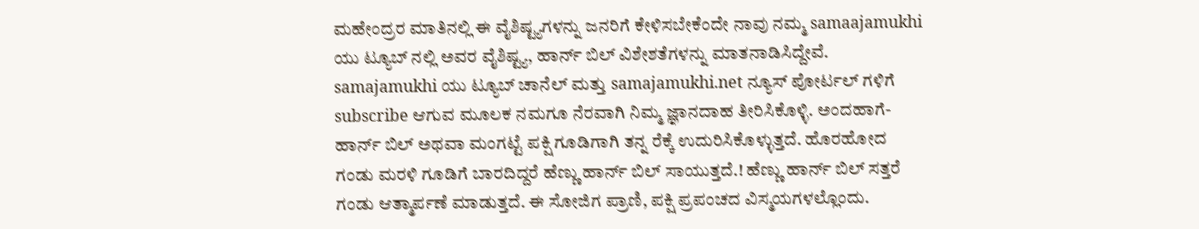ಮಹೇಂದ್ರರ ಮಾತಿನಲ್ಲಿ ಈ ವೈಶಿಷ್ಟ್ಯಗಳನ್ನು ಜನರಿಗೆ ಕೇಳಿಸಬೇಕೆಂದೇ ನಾವು ನಮ್ಮ samaajamukhi ಯು ಟ್ಯೂಬ್ ನಲ್ಲಿ ಅವರ ವೈಶಿಷ್ಟ್ಯ, ಹಾರ್ನ್ ಬಿಲ್ ವಿಶೇಶತೆಗಳನ್ನು ಮಾತನಾಡಿಸಿದ್ದೇವೆ. samajamukhi ಯು ಟ್ಯೂಬ್ ಚಾನೆಲ್ ಮತ್ತು samajamukhi.net ನ್ಯೂಸ್ ಪೋರ್ಟಲ್ ಗಳಿಗೆ subscribe ಆಗುವ ಮೂಲಕ ನಮಗೂ ನೆರವಾಗಿ ನಿಮ್ಮ ಜ್ಞಾನದಾಹ ತೀರಿಸಿಕೊಳ್ಳಿ. ಅಂದಹಾಗೆ- ಹಾರ್ನ್ ಬಿಲ್ ಅಥವಾ ಮಂಗಟ್ಟೆ ಪಕ್ಷಿ ಗೂಡಿಗಾಗಿ ತನ್ನ ರೆಕ್ಕೆ ಉದುರಿಸಿಕೊಳ್ಳುತ್ತದೆ. ಹೊರಹೋದ ಗಂಡು ಮರಳಿ ಗೂಡಿಗೆ ಬಾರದಿದ್ದರೆ ಹೆಣ್ಣು ಹಾರ್ನ್ ಬಿಲ್ ಸಾಯುತ್ತದೆ.! ಹೆಣ್ಣು ಹಾರ್ನ್ ಬಿಲ್ ಸತ್ತರೆ ಗಂಡು ಆತ್ಮಾರ್ಪಣೆ ಮಾಡುತ್ತದೆ. ಈ ಸೋಜಿಗ ಪ್ರಾಣಿ, ಪಕ್ಷಿ ಪ್ರಪಂಚದ ವಿಸ್ಮಯಗಳಲ್ಲೊಂದು.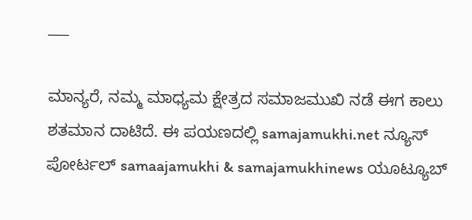___

ಮಾನ್ಯರೆ, ನಮ್ಮ ಮಾಧ್ಯಮ ಕ್ಷೇತ್ರದ ಸಮಾಜಮುಖಿ ನಡೆ ಈಗ ಕಾಲು ಶತಮಾನ ದಾಟಿದೆ. ಈ ಪಯಣದಲ್ಲಿ samajamukhi.net ನ್ಯೂಸ್ ಪೋರ್ಟಲ್ samaajamukhi & samajamukhinews ಯೂಟ್ಯೂಬ್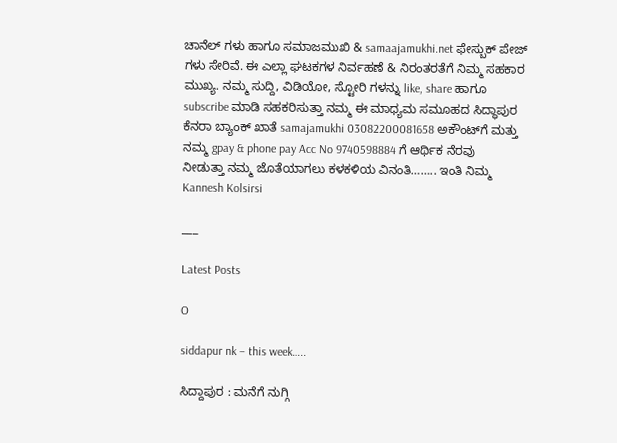ಚಾನೆಲ್ ಗಳು ಹಾಗೂ ಸಮಾಜಮುಖಿ & samaajamukhi.net ಫೇಸ್ಬುಕ್ ಪೇಜ್ ಗಳು ಸೇರಿವೆ. ಈ ಎಲ್ಲಾ ಘಟಕಗಳ ನಿರ್ವಹಣೆ & ನಿರಂತರತೆಗೆ ನಿಮ್ಮ ಸಹಕಾರ ಮುಖ್ಯ. ನಮ್ಮ ಸುದ್ದಿ, ವಿಡಿಯೋ, ಸ್ಟೋರಿ ಗಳನ್ನು like, share ಹಾಗೂ subscribe ಮಾಡಿ ಸಹಕರಿಸುತ್ತಾ ನಮ್ಮ ಈ ಮಾಧ್ಯಮ ಸಮೂಹದ ಸಿದ್ಧಾಪುರ ಕೆನರಾ ಬ್ಯಾಂಕ್ ಖಾತೆ samajamukhi 03082200081658 ಅಕೌಂಟ್‌ಗೆ ಮತ್ತು ನಮ್ಮ gpay & phone pay Acc No 9740598884 ಗೆ ಆರ್ಥಿಕ ನೆರವು ನೀಡುತ್ತಾ ನಮ್ಮ ಜೊತೆಯಾಗಲು ಕಳಕಳಿಯ ವಿನಂತಿ…….. ಇಂತಿ ನಿಮ್ಮ Kannesh Kolsirsi

___

Latest Posts

O

siddapur nk – this week…..

ಸಿದ್ದಾಪುರ : ಮನೆಗೆ ನುಗ್ಗಿ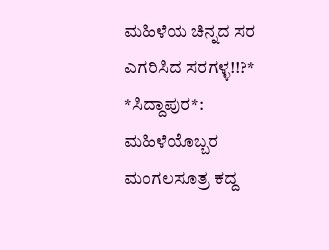ಮಹಿಳೆಯ ಚಿನ್ನದ ಸರ ಎಗರಿಸಿದ ಸರಗಳ್ಳ!!?* *ಸಿದ್ದಾಪುರ*: ಮಹಿಳೆಯೊಬ್ಬರ ಮಂಗಲಸೂತ್ರ ಕದ್ದ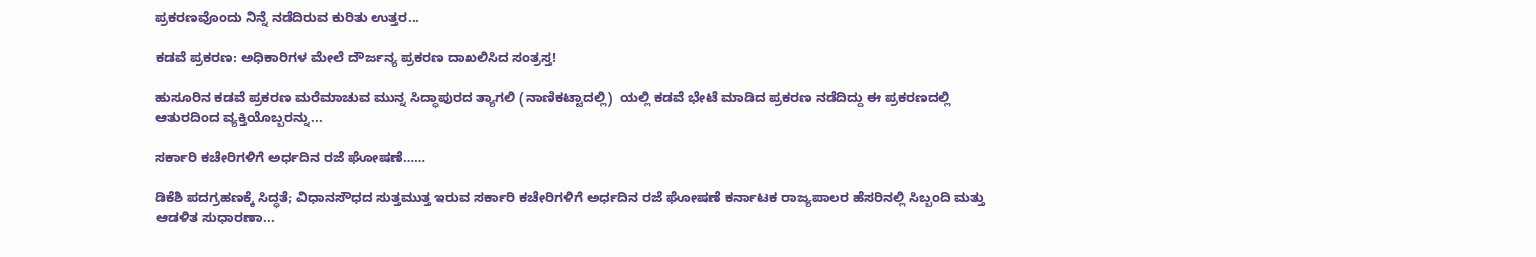ಪ್ರಕರಣವೊಂದು ನಿನ್ನೆ ನಡೆದಿರುವ ಕುರಿತು ಉತ್ತರ...

ಕಡವೆ ಪ್ರಕರಣ: ಅಧಿಕಾರಿಗಳ ಮೇಲೆ ದೌರ್ಜನ್ಯ ಪ್ರಕರಣ ದಾಖಲಿಸಿದ ಸಂತ್ರಸ್ತ!

ಹುಸೂರಿನ ಕಡವೆ ಪ್ರಕರಣ ಮರೆಮಾಚುವ ಮುನ್ನ ಸಿದ್ಧಾಪುರದ ತ್ಯಾಗಲಿ (ನಾಣಿಕಟ್ಟಾದಲ್ಲಿ)  ಯಲ್ಲಿ ಕಡವೆ ಭೇಟೆ ಮಾಡಿದ ಪ್ರಕರಣ ನಡೆದಿದ್ದು ಈ ಪ್ರಕರಣದಲ್ಲಿ ಆತುರದಿಂದ ವ್ಯಕ್ತಿಯೊಬ್ಬರನ್ನು...

ಸರ್ಕಾರಿ ಕಚೇರಿಗಳಿಗೆ ಅರ್ಧದಿನ ರಜೆ ಘೋಷಣೆ……

ಡಿಕೆಶಿ ಪದಗ್ರಹಣಕ್ಕೆ ಸಿದ್ಧತೆ; ವಿಧಾನಸೌಧದ ಸುತ್ತಮುತ್ತ ಇರುವ ಸರ್ಕಾರಿ ಕಚೇರಿಗಳಿಗೆ ಅರ್ಧದಿನ ರಜೆ ಘೋಷಣೆ ಕರ್ನಾಟಕ ರಾಜ್ಯಪಾಲರ ಹೆಸರಿನಲ್ಲಿ ಸಿಬ್ಬಂದಿ ಮತ್ತು ಆಡಳಿತ ಸುಧಾರಣಾ...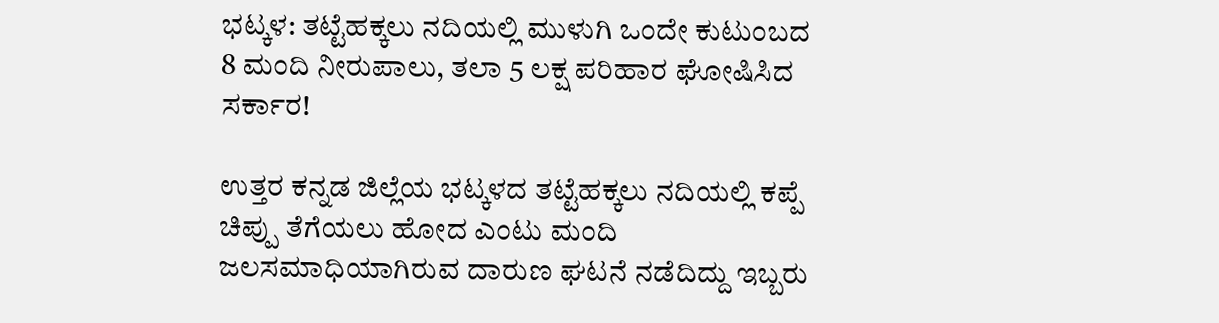ಭಟ್ಕಳ: ತಟ್ಟೆಹಕ್ಕಲು ನದಿಯಲ್ಲಿ ಮುಳುಗಿ ಒಂದೇ ಕುಟುಂಬದ 8 ಮಂದಿ ನೀರುಪಾಲು, ತಲಾ 5 ಲಕ್ಷ ಪರಿಹಾರ ಘೋಷಿಸಿದ ಸರ್ಕಾರ!

ಉತ್ತರ ಕನ್ನಡ ಜಿಲ್ಲೆಯ ಭಟ್ಕಳದ ತಟ್ಟೆಹಕ್ಕಲು ನದಿಯಲ್ಲಿ ಕಪ್ಪೆ ಚಿಪ್ಪು ತೆಗೆಯಲು ಹೋದ ಎಂಟು ಮಂದಿ ಜಲಸಮಾಧಿಯಾಗಿರುವ ದಾರುಣ ಘಟನೆ ನಡೆದಿದ್ದು ಇಬ್ಬರು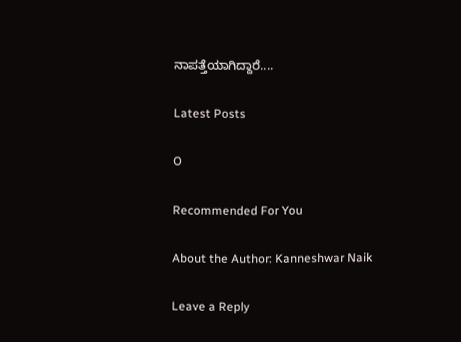ನಾಪತ್ತೆಯಾಗಿದ್ದಾರೆ....

Latest Posts

O

Recommended For You

About the Author: Kanneshwar Naik

Leave a Reply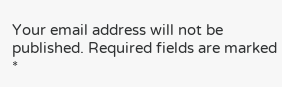Your email address will not be published. Required fields are marked *